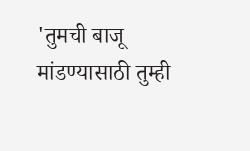'तुमची बाजू मांडण्यासाठी तुम्ही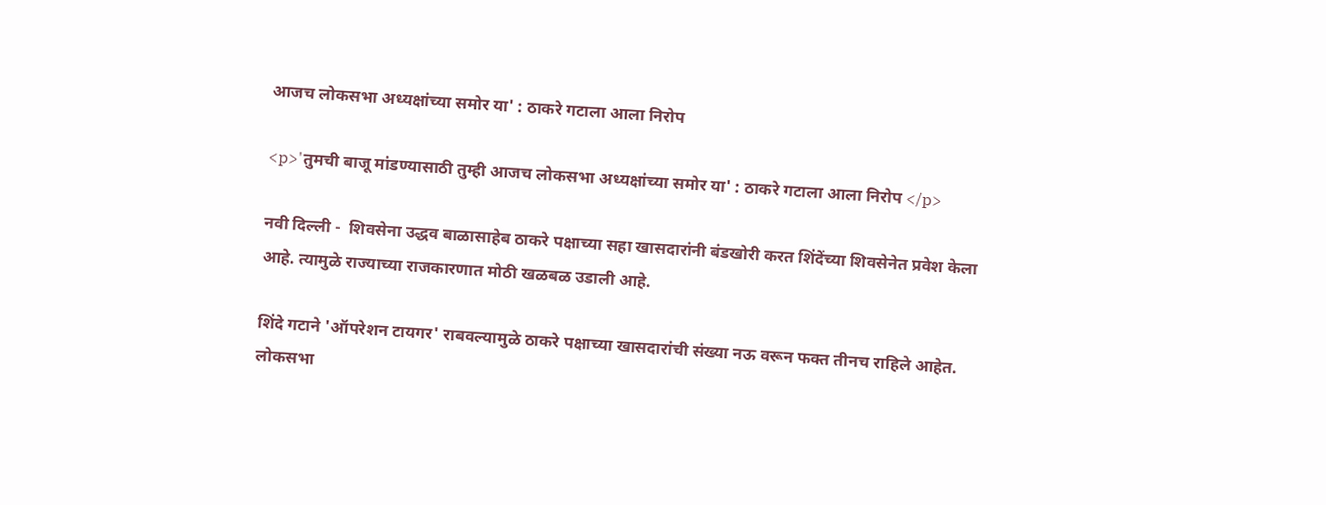आजच लोकसभा अध्यक्षांच्या समोर या' : ठाकरे गटाला आला निरोप

<p>'तुमची बाजू मांडण्यासाठी तुम्ही आजच लोकसभा अध्यक्षांच्या समोर या' : ठाकरे गटाला आला निरोप </p>

नवी दिल्ली -  शिवसेना उद्धव बाळासाहेब ठाकरे पक्षाच्या सहा खासदारांनी बंडखोरी करत शिंदेंच्या शिवसेनेत प्रवेश केला आहे. त्यामुळे राज्याच्या राजकारणात मोठी खळबळ उडाली आहे.

शिंदे गटाने 'ऑपरेशन टायगर' राबवल्यामुळे ठाकरे पक्षाच्या खासदारांची संख्या नऊ वरून फक्त तीनच राहिले आहेत. लोकसभा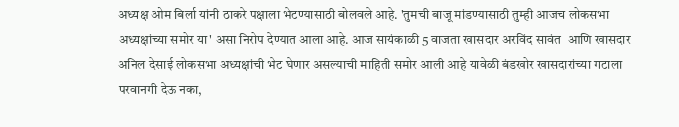अध्यक्ष ओम बिर्ला यांनी ठाकरे पक्षाला भेटण्यासाठी बोलवले आहे. 'तुमची बाजू मांडण्यासाठी तुम्ही आजच लोकसभा अध्यक्षांच्या समोर या' असा निरोप देण्यात आला आहे. आज सायंकाळी 5 वाजता खासदार अरविंद सावंत  आणि खासदार अनिल देसाई लोकसभा अध्यक्षांची भेट घेणार असल्याची माहिती समोर आली आहे यावेळी बंडखोर खासदारांच्या गटाला परवानगी देऊ नका,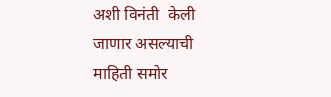अशी विनंती  केली जाणार असल्याची माहिती समोर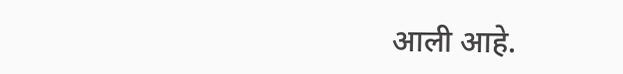आली आहे.